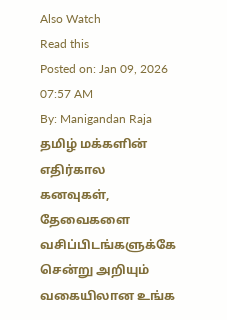Also Watch
Read this
Posted on: Jan 09, 2026 07:57 AM
By: Manigandan Raja
தமிழ் மக்களின் எதிர்கால கனவுகள், தேவைகளை வசிப்பிடங்களுக்கே சென்று அறியும் வகையிலான உங்க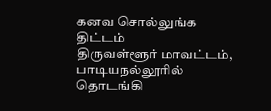கனவ சொல்லுங்க திட்டம்
திருவள்ளூர் மாவட்டம், பாடியநல்லூரில் தொடங்கி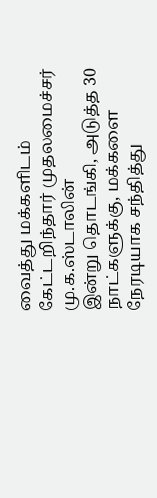வைத்து மக்களிடம் கேட்டறிந்தார் முதலமைச்சர் மு.க.ஸ்டாலின்
இன்று தொடங்கி, அடுத்த 30 நாட்களுக்கு, மக்களை நேரடியாக சந்தித்து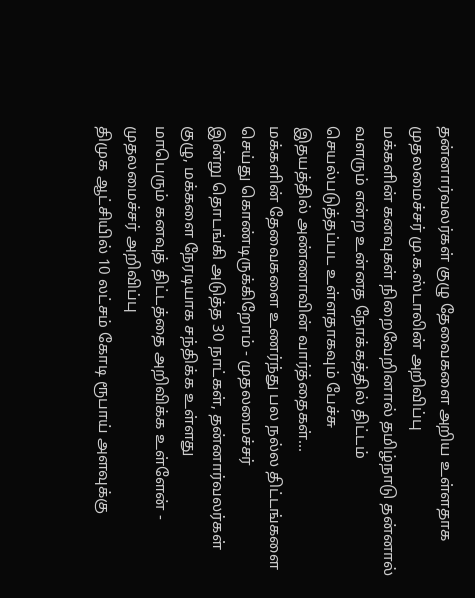தன்னார்வலர்கள் குழு தேவைகளை அறிய உள்ளதாக முதலமைச்சர் மு.க.ஸ்டாலின் அறிவிப்பு
மக்களின் கனவுகள் நிறைவேறினால் தமிழ்நாடு தன்னால் வளரும் என்ற உன்னத நோக்கத்தில் திட்டம் செயல்படுத்தப்பட உள்ளதாகவும் பேச்சு
இதயத்தில் அண்ணாவின் வார்த்தைகள்...
மக்களின் தேவைகளை உணர்ந்து பல நல்ல திட்டங்களை செய்து கொண்டிருக்கிறோம் - முதலமைச்சர்
இன்று தொடங்கி அடுத்த 30 நாட்கள், தன்னார்வலர்கள் குழு, மக்களை நேரடியாக சந்திக்க உள்ளது
மாபெரும் கனவுத் திட்டத்தை அறிவிக்க உள்ளேன் - முதலமைச்சர் அறிவிப்பு
திமுக ஆட்சியில் 10 லட்சம் கோடி ரூபாய் அளவுக்கு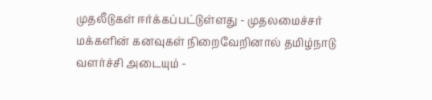முதலீடுகள் ஈர்க்கப்பட்டுள்ளது - முதலமைச்சர்
மக்களின் கனவுகள் நிறைவேறினால் தமிழ்நாடு வளர்ச்சி அடையும் -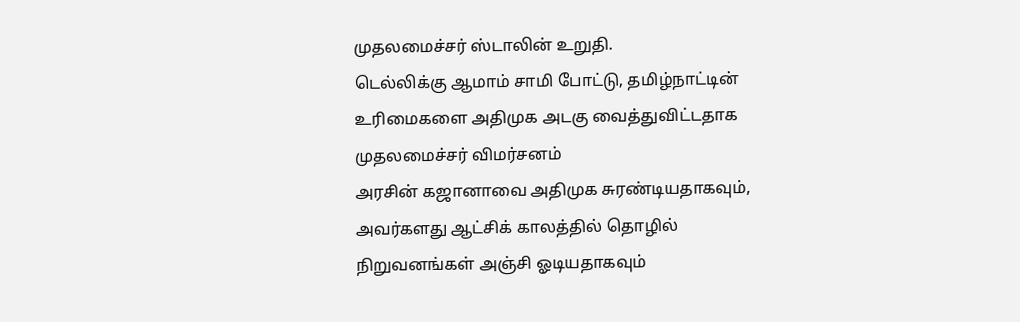முதலமைச்சர் ஸ்டாலின் உறுதி.
டெல்லிக்கு ஆமாம் சாமி போட்டு, தமிழ்நாட்டின் உரிமைகளை அதிமுக அடகு வைத்துவிட்டதாக முதலமைச்சர் விமர்சனம்
அரசின் கஜானாவை அதிமுக சுரண்டியதாகவும், அவர்களது ஆட்சிக் காலத்தில் தொழில் நிறுவனங்கள் அஞ்சி ஓடியதாகவும்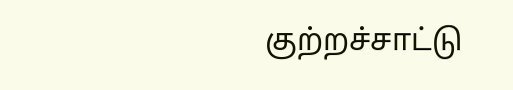குற்றச்சாட்டு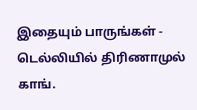இதையும் பாருங்கள் - டெல்லியில் திரிணாமுல் காங்.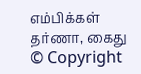எம்பிக்கள் தர்ணா, கைது
© Copyright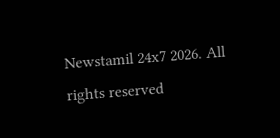Newstamil 24x7 2026. All rights reserved